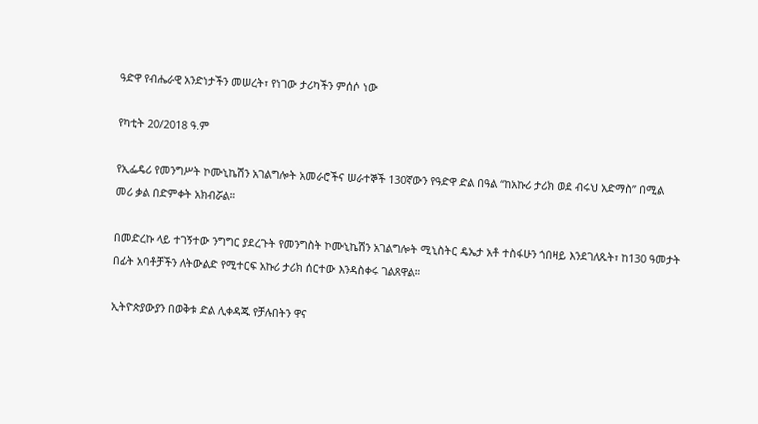ዓድዋ የብሔራዊ አንድነታችን መሠረት፣ የነገው ታሪካችን ምሰሶ ነው

የካቲት 20/2018 ዓ.ም

የኢፌዴሪ የመንግሥት ኮሙኒኬሽን አገልግሎት አመራሮችና ሠራተኞች 130ኛውን የዓድዋ ድል በዓል “ከአኩሪ ታሪክ ወደ ብሩህ አድማስ” በሚል መሪ ቃል በድምቀት አክብሯል።

በመድረኩ ላይ ተገኝተው ንግግር ያደረጉት የመንግስት ኮሙኒኬሽን አገልግሎት ሚኒስትር ዴኤታ አቶ ተስፋሁን ጎበዛይ እንደገለጹት፣ ከ130 ዓመታት በፊት አባቶቻችን ለትውልድ የሚተርፍ አኩሪ ታሪክ ሰርተው እንዳስቀሩ ገልጸዋል።

ኢትዮጵያውያን በወቅቱ ድል ሊቀዳጁ የቻሉበትን ዋና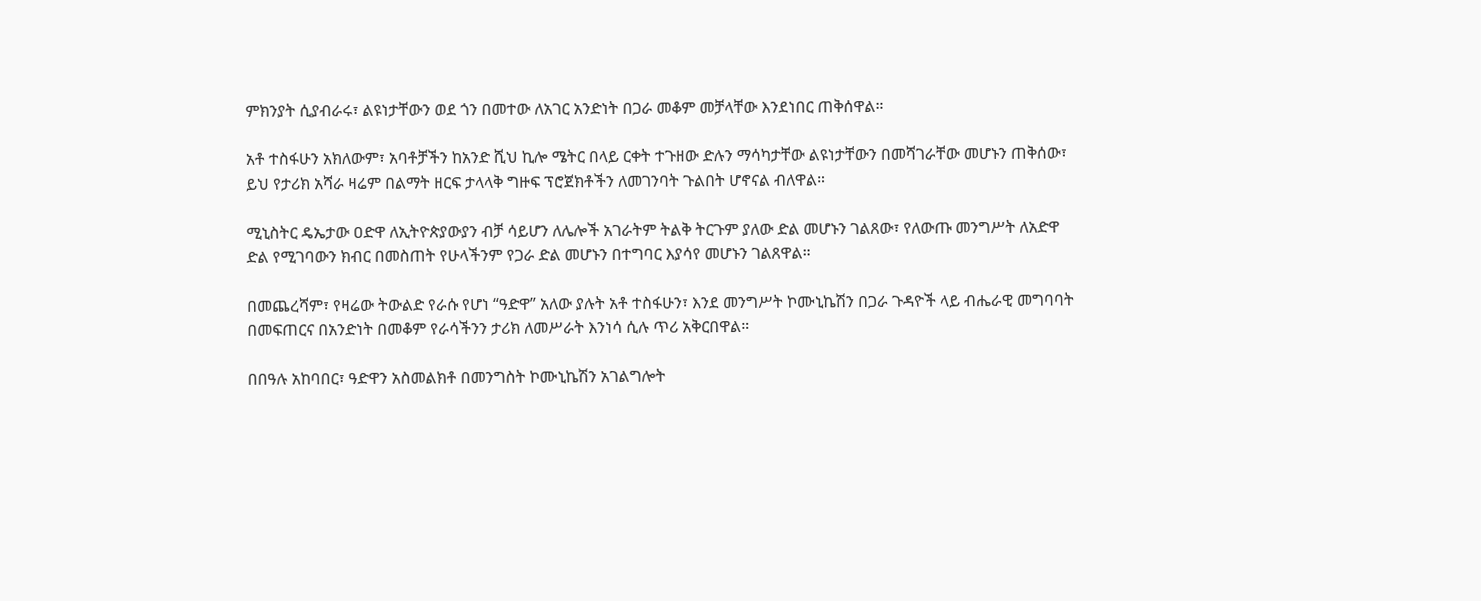ምክንያት ሲያብራሩ፣ ልዩነታቸውን ወደ ጎን በመተው ለአገር አንድነት በጋራ መቆም መቻላቸው እንደነበር ጠቅሰዋል።

አቶ ተስፋሁን አክለውም፣ አባቶቻችን ከአንድ ሺህ ኪሎ ሜትር በላይ ርቀት ተጉዘው ድሉን ማሳካታቸው ልዩነታቸውን በመሻገራቸው መሆኑን ጠቅሰው፣ ይህ የታሪክ አሻራ ዛሬም በልማት ዘርፍ ታላላቅ ግዙፍ ፕሮጀክቶችን ለመገንባት ጉልበት ሆኖናል ብለዋል።

ሚኒስትር ዴኤታው ዐድዋ ለኢትዮጵያውያን ብቻ ሳይሆን ለሌሎች አገራትም ትልቅ ትርጉም ያለው ድል መሆኑን ገልጸው፣ የለውጡ መንግሥት ለአድዋ ድል የሚገባውን ክብር በመስጠት የሁላችንም የጋራ ድል መሆኑን በተግባር እያሳየ መሆኑን ገልጸዋል።

በመጨረሻም፣ የዛሬው ትውልድ የራሱ የሆነ “ዓድዋ” አለው ያሉት አቶ ተስፋሁን፣ እንደ መንግሥት ኮሙኒኬሽን በጋራ ጉዳዮች ላይ ብሔራዊ መግባባት በመፍጠርና በአንድነት በመቆም የራሳችንን ታሪክ ለመሥራት እንነሳ ሲሉ ጥሪ አቅርበዋል።

በበዓሉ አከባበር፣ ዓድዋን አስመልክቶ በመንግስት ኮሙኒኬሽን አገልግሎት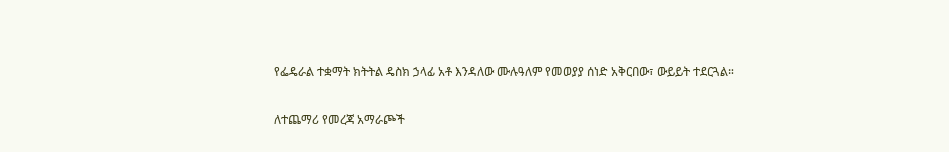የፌዴራል ተቋማት ክትትል ዴስክ ኃላፊ አቶ እንዳለው ሙሉዓለም የመወያያ ሰነድ አቅርበው፣ ውይይት ተደርጓል።

ለተጨማሪ የመረጃ አማራጮች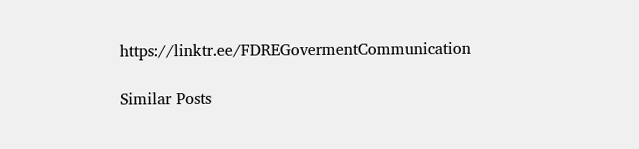https://linktr.ee/FDREGovermentCommunication

Similar Posts